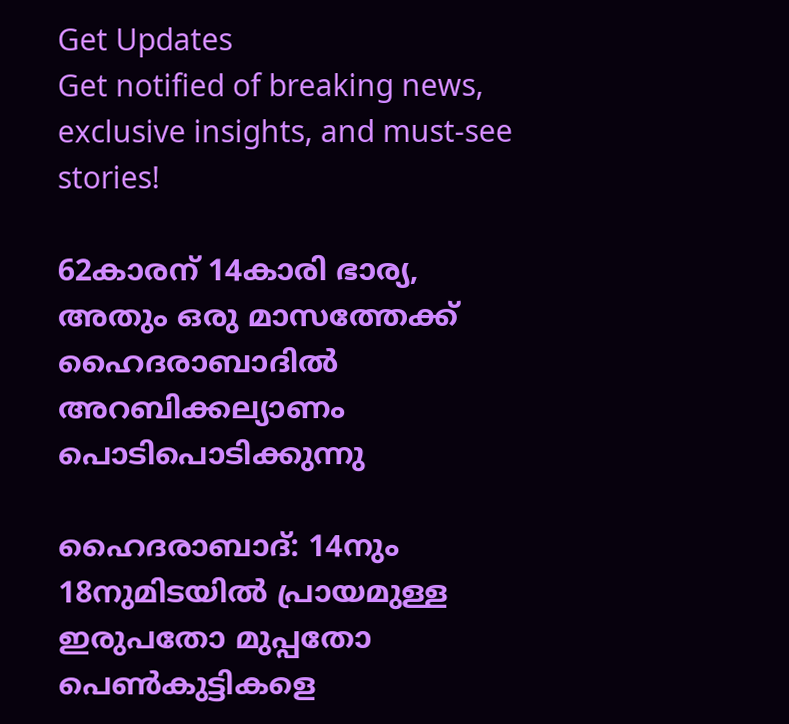Get Updates
Get notified of breaking news, exclusive insights, and must-see stories!

62കാരന് 14കാരി ഭാര്യ, അതും ഒരു മാസത്തേക്ക് ഹൈദരാബാദില്‍ അറബിക്കല്യാണം പൊടിപൊടിക്കുന്നു

ഹൈദരാബാദ്: 14നും 18നുമിടയില്‍ പ്രായമുള്ള ഇരുപതോ മുപ്പതോ പെണ്‍കുട്ടികളെ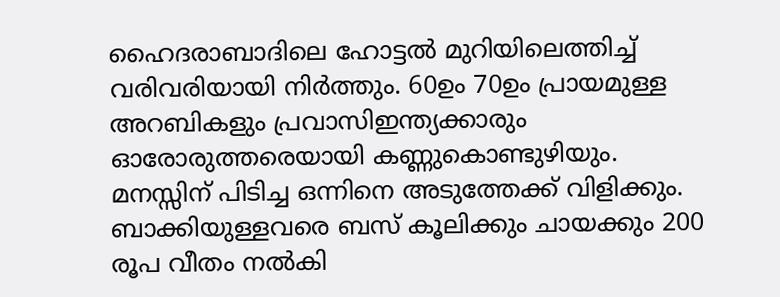ഹൈദരാബാദിലെ ഹോട്ടല്‍ മുറിയിലെത്തിച്ച് വരിവരിയായി നിര്‍ത്തും. 60ഉം 70ഉം പ്രായമുള്ള അറബികളും പ്രവാസിഇന്ത്യക്കാരും ഓരോരുത്തരെയായി കണ്ണുകൊണ്ടുഴിയും. മനസ്സിന് പിടിച്ച ഒന്നിനെ അടുത്തേക്ക് വിളിക്കും. ബാക്കിയുള്ളവരെ ബസ് കൂലിക്കും ചായക്കും 200 രൂപ വീതം നല്‍കി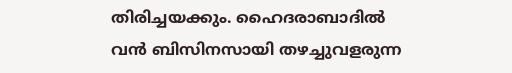തിരിച്ചയക്കും. ഹൈദരാബാദില്‍ വന്‍ ബിസിനസായി തഴച്ചുവളരുന്ന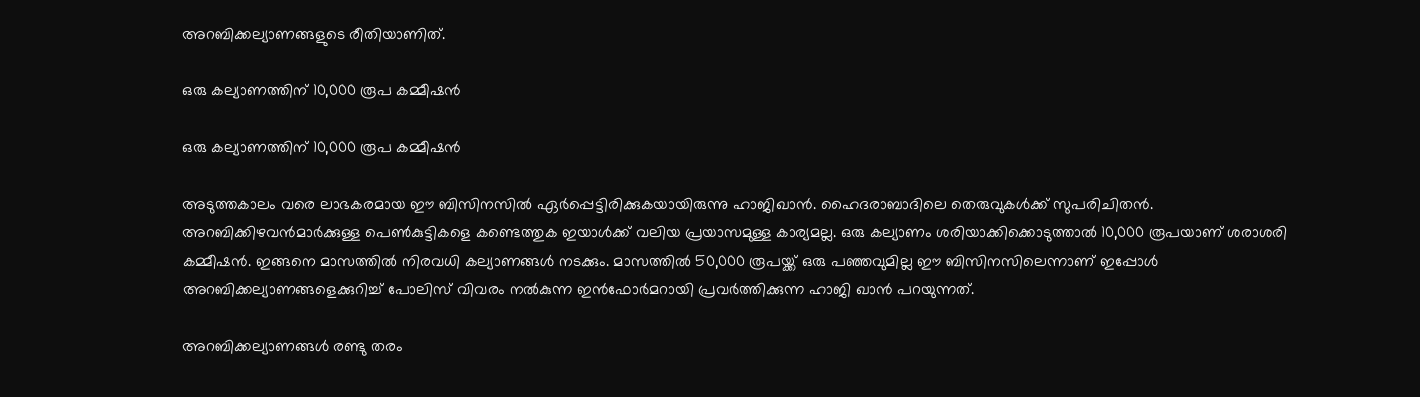അറബിക്കല്യാണങ്ങളുടെ രീതിയാണിത്.

ഒരു കല്യാണത്തിന് 10,000 രൂപ കമ്മീഷന്‍

ഒരു കല്യാണത്തിന് 10,000 രൂപ കമ്മീഷന്‍

അടുത്തകാലം വരെ ലാഭകരമായ ഈ ബിസിനസില്‍ ഏര്‍പ്പെട്ടിരിക്കുകയായിരുന്നു ഹാജിഖാന്‍. ഹൈദരാബാദിലെ തെരുവുകള്‍ക്ക് സുപരിചിതന്‍. അറബിക്കിഴവന്‍മാര്‍ക്കുള്ള പെണ്‍കുട്ടികളെ കണ്ടെത്തുക ഇയാള്‍ക്ക് വലിയ പ്രയാസമുള്ള കാര്യമല്ല. ഒരു കല്യാണം ശരിയാക്കിക്കൊടുത്താല്‍ 10,000 രൂപയാണ് ശരാശരി കമ്മീഷന്‍. ഇങ്ങനെ മാസത്തില്‍ നിരവധി കല്യാണങ്ങള്‍ നടക്കും. മാസത്തില്‍ 50,000 രൂപയ്ക്ക് ഒരു പഞ്ഞവുമില്ല ഈ ബിസിനസിലെന്നാണ് ഇപ്പോള്‍ അറബിക്കല്യാണങ്ങളെക്കുറിച്ച് പോലിസ് വിവരം നല്‍കുന്ന ഇന്‍ഫോര്‍മറായി പ്രവര്‍ത്തിക്കുന്ന ഹാജി ഖാന്‍ പറയുന്നത്.

അറബിക്കല്യാണങ്ങള്‍ രണ്ടു തരം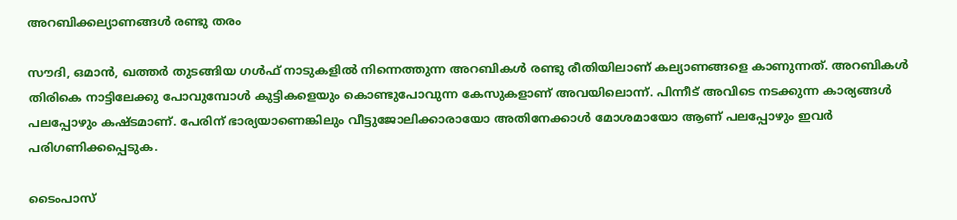അറബിക്കല്യാണങ്ങള്‍ രണ്ടു തരം

സൗദി, ഒമാന്‍, ഖത്തര്‍ തുടങ്ങിയ ഗള്‍ഫ് നാടുകളില്‍ നിന്നെത്തുന്ന അറബികള്‍ രണ്ടു രീതിയിലാണ് കല്യാണങ്ങളെ കാണുന്നത്. അറബികള്‍ തിരികെ നാട്ടിലേക്കു പോവുമ്പോള്‍ കുട്ടികളെയും കൊണ്ടുപോവുന്ന കേസുകളാണ് അവയിലൊന്ന്. പിന്നീട് അവിടെ നടക്കുന്ന കാര്യങ്ങള്‍ പലപ്പോഴും കഷ്ടമാണ്. പേരിന് ഭാര്യയാണെങ്കിലും വീട്ടുജോലിക്കാരായോ അതിനേക്കാള്‍ മോശമായോ ആണ് പലപ്പോഴും ഇവര്‍ പരിഗണിക്കപ്പെടുക.

ടൈംപാസ്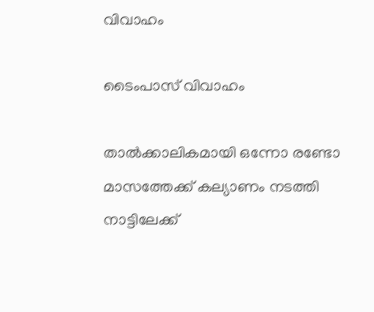വിവാഹം

ടൈംപാസ് വിവാഹം

താല്‍ക്കാലികമായി ഒന്നോ രണ്ടോ മാസത്തേക്ക് കല്യാണം നടത്തി നാട്ടിലേക്ക്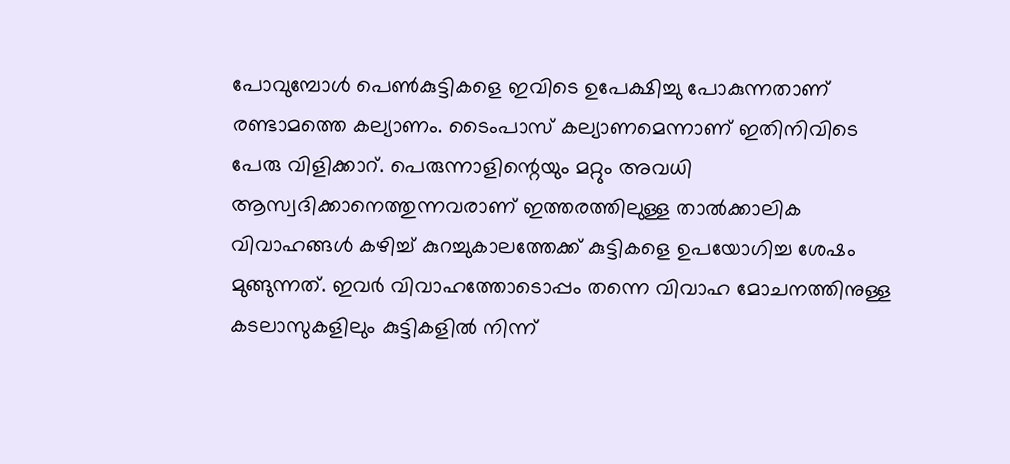പോവുമ്പോള്‍ പെണ്‍കുട്ടികളെ ഇവിടെ ഉപേക്ഷിച്ചു പോകുന്നതാണ് രണ്ടാമത്തെ കല്യാണം. ടൈംപാസ് കല്യാണമെന്നാണ് ഇതിനിവിടെ പേരു വിളിക്കാറ്. പെരുന്നാളിന്റെയും മറ്റും അവധി ആസ്വദിക്കാനെത്തുന്നവരാണ് ഇത്തരത്തിലുള്ള താല്‍ക്കാലിക വിവാഹങ്ങള്‍ കഴിച്ച് കുറച്ചുകാലത്തേക്ക് കുട്ടികളെ ഉപയോഗിച്ച ശേഷം മുങ്ങുന്നത്. ഇവര്‍ വിവാഹത്തോടൊപ്പം തന്നെ വിവാഹ മോചനത്തിനുള്ള കടലാസുകളിലും കുട്ടികളില്‍ നിന്ന്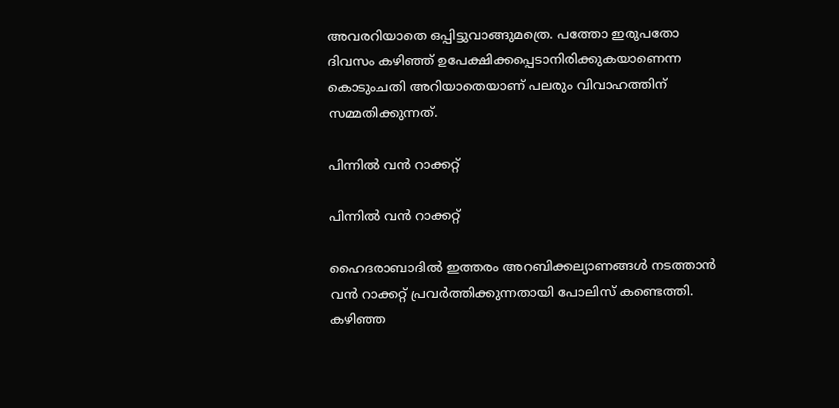അവരറിയാതെ ഒപ്പിട്ടുവാങ്ങുമത്രെ. പത്തോ ഇരുപതോ ദിവസം കഴിഞ്ഞ് ഉപേക്ഷിക്കപ്പെടാനിരിക്കുകയാണെന്ന കൊടുംചതി അറിയാതെയാണ് പലരും വിവാഹത്തിന് സമ്മതിക്കുന്നത്.

പിന്നില്‍ വന്‍ റാക്കറ്റ്

പിന്നില്‍ വന്‍ റാക്കറ്റ്

ഹൈദരാബാദില്‍ ഇത്തരം അറബിക്കല്യാണങ്ങള്‍ നടത്താന്‍ വന്‍ റാക്കറ്റ് പ്രവര്‍ത്തിക്കുന്നതായി പോലിസ് കണ്ടെത്തി. കഴിഞ്ഞ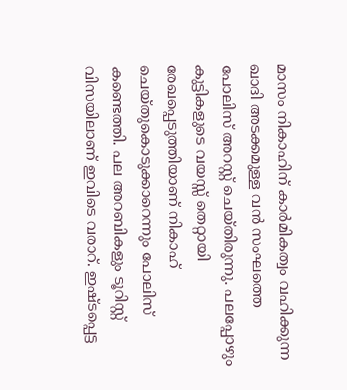മാസം നികാഹിന് കാര്‍മികത്വം വഹിക്കുന്ന ഖാദി അടക്കമുള്ള വന്‍ സംഘത്തെ പോലിസ് അറസ്റ്റ് ചെയ്തിരുന്നു. പലപ്പോഴും കുട്ടികളുടെ വയസ്സ് തെറ്റായി രേഖപ്പെടുത്തിയാണ് നികാഹ് ചെയ്തുകൊടുക്കാറെന്നും പോലിസ് കണ്ടെത്തി. പല അറബികളും ടൂറിസ്റ്റ് വിസയിലാണ് ഇവിടെ വരാറ്. ഇഷ്ടപ്പെട്ട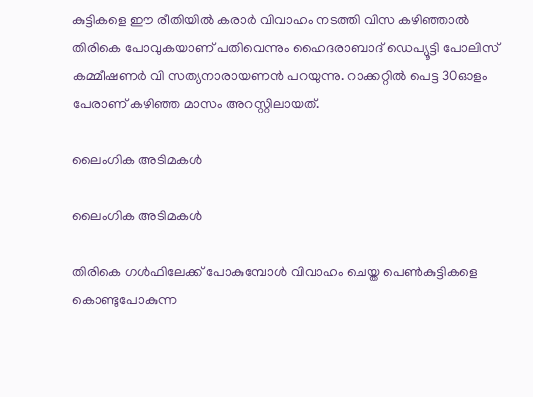കുട്ടികളെ ഈ രീതിയില്‍ കരാര്‍ വിവാഹം നടത്തി വിസ കഴിഞ്ഞാല്‍ തിരികെ പോവുകയാണ് പതിവെന്നും ഹൈദരാബാദ് ഡെപ്യൂട്ടി പോലിസ് കമ്മീഷണര്‍ വി സത്യനാരായണന്‍ പറയുന്നു. റാക്കറ്റില്‍ പെട്ട 30ഓളം പേരാണ് കഴിഞ്ഞ മാസം അറസ്റ്റിലായത്.

ലൈംഗിക അടിമകള്‍

ലൈംഗിക അടിമകള്‍

തിരികെ ഗള്‍ഫിലേക്ക് പോകുമ്പോള്‍ വിവാഹം ചെയ്ത പെണ്‍കുട്ടികളെ കൊണ്ടുപോകുന്ന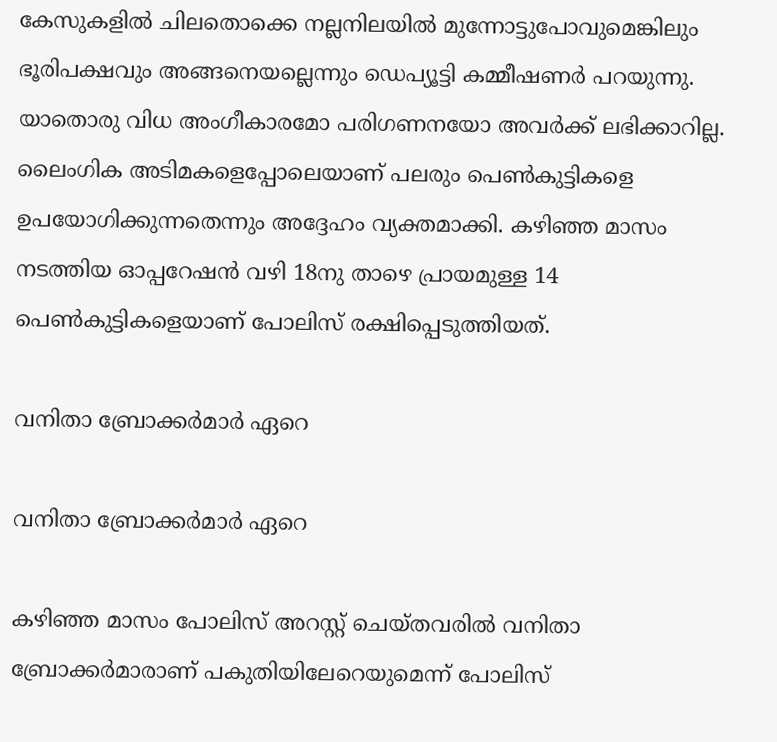കേസുകളില്‍ ചിലതൊക്കെ നല്ലനിലയില്‍ മുന്നോട്ടുപോവുമെങ്കിലും ഭൂരിപക്ഷവും അങ്ങനെയല്ലെന്നും ഡെപ്യൂട്ടി കമ്മീഷണര്‍ പറയുന്നു. യാതൊരു വിധ അംഗീകാരമോ പരിഗണനയോ അവര്‍ക്ക് ലഭിക്കാറില്ല. ലൈംഗിക അടിമകളെപ്പോലെയാണ് പലരും പെണ്‍കുട്ടികളെ ഉപയോഗിക്കുന്നതെന്നും അദ്ദേഹം വ്യക്തമാക്കി. കഴിഞ്ഞ മാസം നടത്തിയ ഓപ്പറേഷന്‍ വഴി 18നു താഴെ പ്രായമുള്ള 14 പെണ്‍കുട്ടികളെയാണ് പോലിസ് രക്ഷിപ്പെടുത്തിയത്.

വനിതാ ബ്രോക്കര്‍മാര്‍ ഏറെ

വനിതാ ബ്രോക്കര്‍മാര്‍ ഏറെ

കഴിഞ്ഞ മാസം പോലിസ് അറസ്റ്റ് ചെയ്തവരില്‍ വനിതാ ബ്രോക്കര്‍മാരാണ് പകുതിയിലേറെയുമെന്ന് പോലിസ്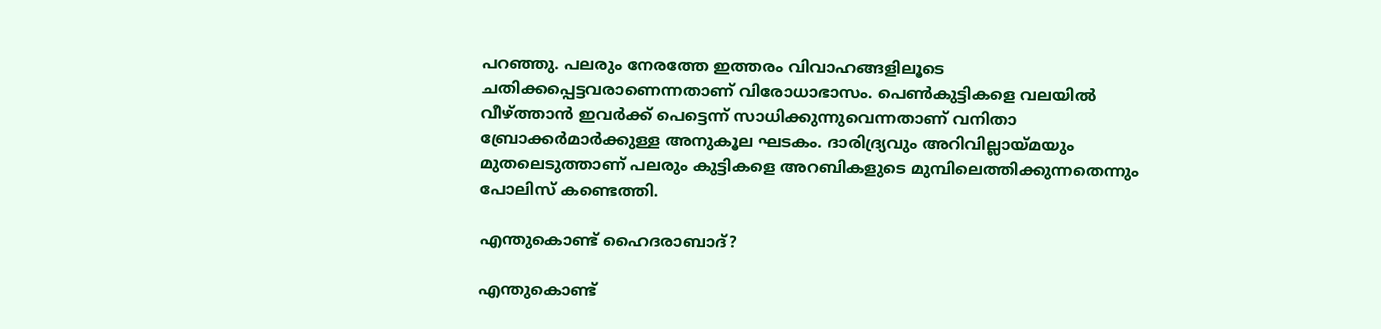പറഞ്ഞു. പലരും നേരത്തേ ഇത്തരം വിവാഹങ്ങളിലൂടെ ചതിക്കപ്പെട്ടവരാണെന്നതാണ് വിരോധാഭാസം. പെണ്‍കുട്ടികളെ വലയില്‍ വീഴ്ത്താന്‍ ഇവര്‍ക്ക് പെട്ടെന്ന് സാധിക്കുന്നുവെന്നതാണ് വനിതാ ബ്രോക്കര്‍മാര്‍ക്കുള്ള അനുകൂല ഘടകം. ദാരിദ്ര്യവും അറിവില്ലായ്മയും മുതലെടുത്താണ് പലരും കുട്ടികളെ അറബികളുടെ മുമ്പിലെത്തിക്കുന്നതെന്നും പോലിസ് കണ്ടെത്തി.

എന്തുകൊണ്ട് ഹൈദരാബാദ്?

എന്തുകൊണ്ട്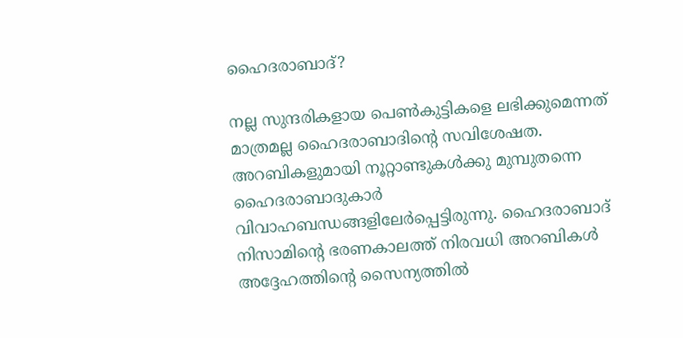ഹൈദരാബാദ്?

നല്ല സുന്ദരികളായ പെണ്‍കുട്ടികളെ ലഭിക്കുമെന്നത് മാത്രമല്ല ഹൈദരാബാദിന്റെ സവിശേഷത. അറബികളുമായി നൂറ്റാണ്ടുകള്‍ക്കു മുമ്പുതന്നെ ഹൈദരാബാദുകാര്‍ വിവാഹബന്ധങ്ങളിലേര്‍പ്പെട്ടിരുന്നു. ഹൈദരാബാദ് നിസാമിന്റെ ഭരണകാലത്ത് നിരവധി അറബികള്‍ അദ്ദേഹത്തിന്റെ സൈന്യത്തില്‍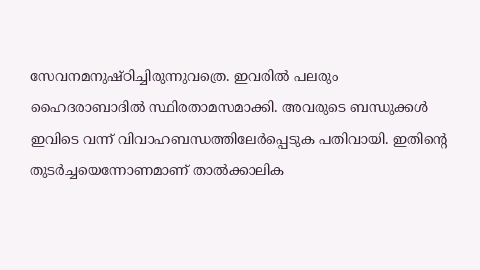സേവനമനുഷ്ഠിച്ചിരുന്നുവത്രെ. ഇവരില്‍ പലരും ഹൈദരാബാദില്‍ സ്ഥിരതാമസമാക്കി. അവരുടെ ബന്ധുക്കള്‍ ഇവിടെ വന്ന് വിവാഹബന്ധത്തിലേര്‍പ്പെടുക പതിവായി. ഇതിന്റെ തുടര്‍ച്ചയെന്നോണമാണ് താല്‍ക്കാലിക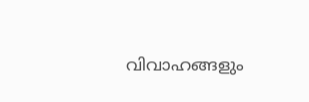വിവാഹങ്ങളും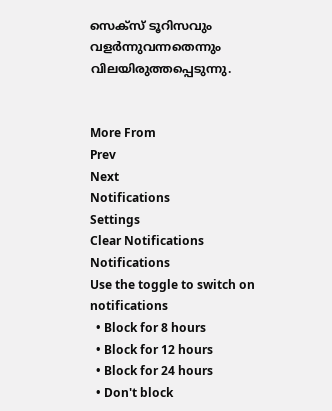സെക്‌സ് ടൂറിസവും വളര്‍ന്നുവന്നതെന്നും വിലയിരുത്തപ്പെടുന്നു.


More From
Prev
Next
Notifications
Settings
Clear Notifications
Notifications
Use the toggle to switch on notifications
  • Block for 8 hours
  • Block for 12 hours
  • Block for 24 hours
  • Don't block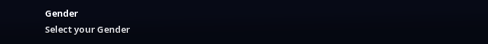Gender
Select your Gender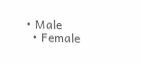• Male
  • Female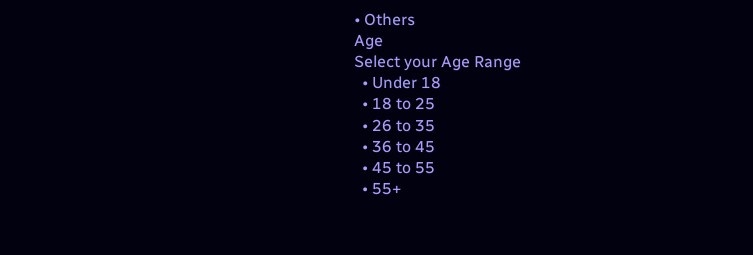• Others
Age
Select your Age Range
  • Under 18
  • 18 to 25
  • 26 to 35
  • 36 to 45
  • 45 to 55
  • 55+